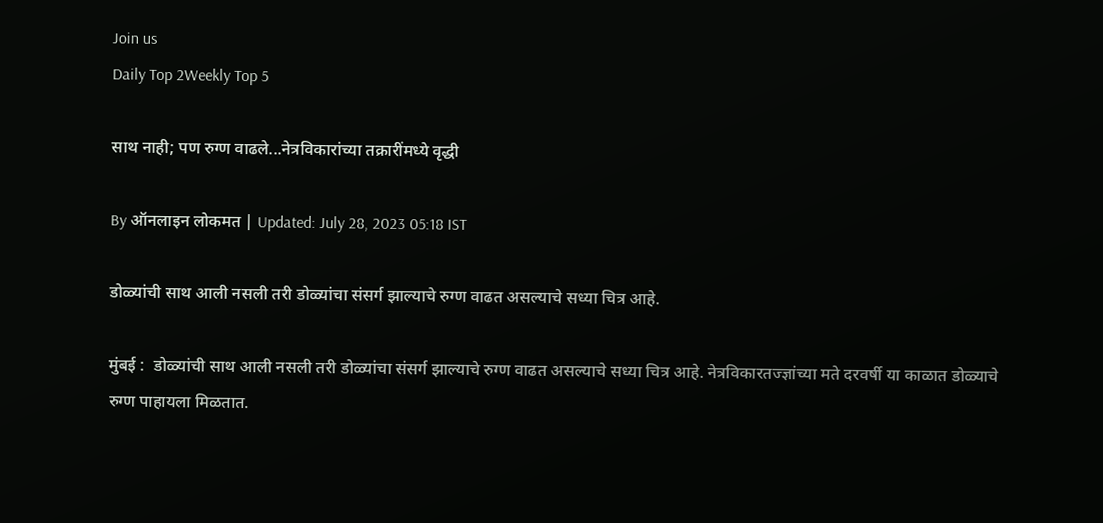Join us
Daily Top 2Weekly Top 5

साथ नाही; पण रुग्ण वाढले...नेत्रविकारांच्या तक्रारींमध्ये वृद्धी

By ऑनलाइन लोकमत | Updated: July 28, 2023 05:18 IST

डोळ्यांची साथ आली नसली तरी डोळ्यांचा संसर्ग झाल्याचे रुग्ण वाढत असल्याचे सध्या चित्र आहे.

मुंबई :  डोळ्यांची साथ आली नसली तरी डोळ्यांचा संसर्ग झाल्याचे रुग्ण वाढत असल्याचे सध्या चित्र आहे. नेत्रविकारतज्ज्ञांच्या मते दरवर्षी या काळात डोळ्याचे रुग्ण पाहायला मिळतात.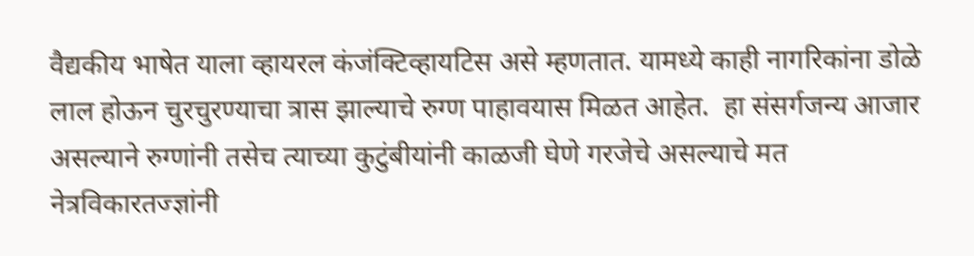वैद्यकीय भाषेत याला व्हायरल कंजंक्टिव्हायटिस असे म्हणतात. यामध्ये काही नागरिकांना डोळे लाल होऊन चुरचुरण्याचा त्रास झाल्याचे रुग्ण पाहावयास मिळत आहेत.  हा संसर्गजन्य आजार असल्याने रुग्णांनी तसेच त्याच्या कुटुंबीयांनी काळजी घेणे गरजेचे असल्याचे मत नेत्रविकारतज्ज्ञांनी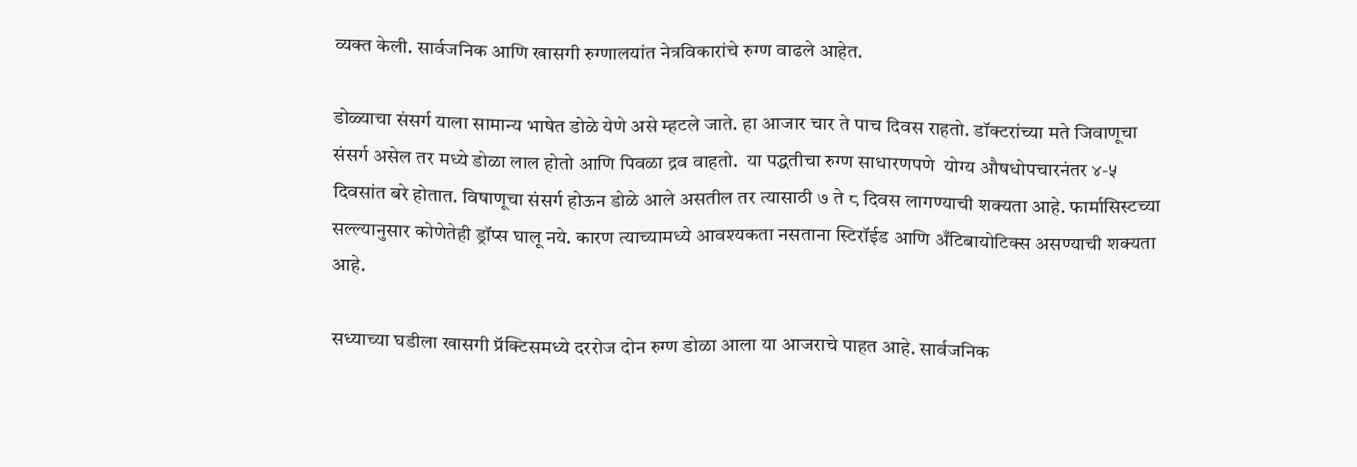व्यक्त केली. सार्वजनिक आणि खासगी रुग्णालयांत नेत्रविकारांचे रुग्ण वाढले आहेत.

डोळ्याचा संसर्ग याला सामान्य भाषेत डोळे येणे असे म्हटले जाते. हा आजार चार ते पाच दिवस राहतो. डॉक्टरांच्या मते जिवाणूचा संसर्ग असेल तर मध्ये डोळा लाल होतो आणि पिवळा द्रव वाहतो.  या पद्धतीचा रुग्ण साधारणपणे  योग्य औषधोपचारनंतर ४-५ दिवसांत बरे होतात. विषाणूचा संसर्ग होऊन डोळे आले असतील तर त्यासाठी ७ ते ८ दिवस लागण्याची शक्यता आहे. फार्मासिस्टच्या  सल्ल्यानुसार कोणेतेही ड्रॉप्स घालू नये. कारण त्याच्यामध्ये आवश्यकता नसताना स्टिरॉईड आणि अँटिबायोटिक्स असण्याची शक्यता आहे.

सध्याच्या घडीला खासगी प्रॅक्टिसमध्ये दररोज दोन रुग्ण डोळा आला या आजराचे पाहत आहे. सार्वजनिक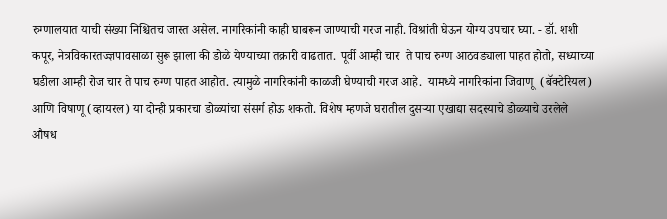रुग्णालयात याची संख्या निश्चितच जास्त असेल. नागरिकांनी काही घाबरून जाण्याची गरज नाही. विश्रांती घेऊन योग्य उपचार घ्या. - डॉ. शशी कपूर, नेत्रविकारतज्ज्ञपावसाळा सुरू झाला की डोळे येण्याच्या तक्रारी वाढतात. पूर्वी आम्ही चार  ते पाच रुग्ण आठवड्याला पाहत होतो, सध्याच्या घडीला आम्ही रोज चार ते पाच रुग्ण पाहत आहोत. त्यामुळे नागरिकांनी काळजी घेण्याची गरज आहे.  यामध्ये नागरिकांना जिवाणू  (बॅक्टेरियल) आणि विषाणू (व्हायरल) या दोन्ही प्रकारचा डोळ्यांचा संसर्ग होऊ शकतो. विशेष म्हणजे घरातील दुसऱ्या एखाद्या सदस्याचे डोळ्याचे उरलेले औषध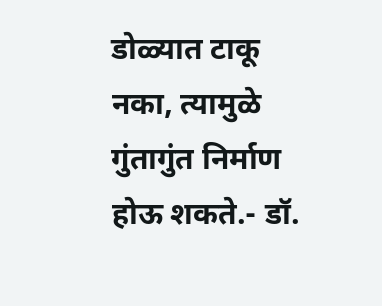डोळ्यात टाकू नका, त्यामुळे गुंतागुंत निर्माण होऊ शकते.- डॉ.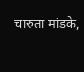चारुता मांडके,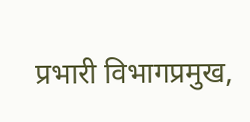प्रभारी विभागप्रमुख,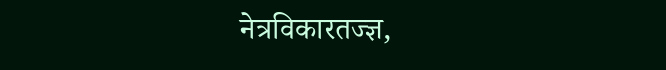नेत्रविकारतज्ज्ञ,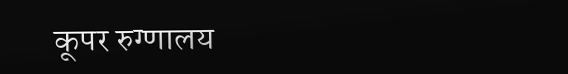कूपर रुग्णालय